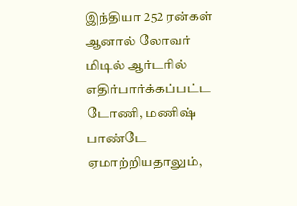இந்தியா 252 ரன்கள்
ஆனால் லோவர் மிடில் ஆர்டரில் எதிர்பார்க்கப்பட்ட டோணி, மணிஷ் பாண்டே ஏமாற்றியதாலும்,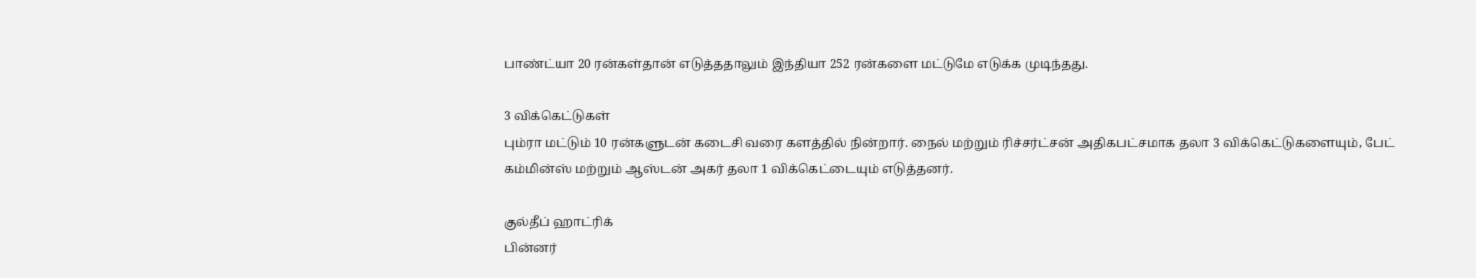பாண்ட்யா 20 ரன்கள்தான் எடுத்ததாலும் இந்தியா 252 ரன்களை மட்டுமே எடுக்க முடிந்தது.

3 விக்கெட்டுகள்
பும்ரா மட்டும் 10 ரன்களுடன் கடைசி வரை களத்தில் நின்றார். நைல் மற்றும் ரிச்சர்ட்சன் அதிகபட்சமாக தலா 3 விக்கெட்டுகளையும், பேட் கம்மின்ஸ் மற்றும் ஆஸ்டன் அகர் தலா 1 விக்கெட்டையும் எடுத்தனர்.

குல்தீப் ஹாட்ரிக்
பின்னர்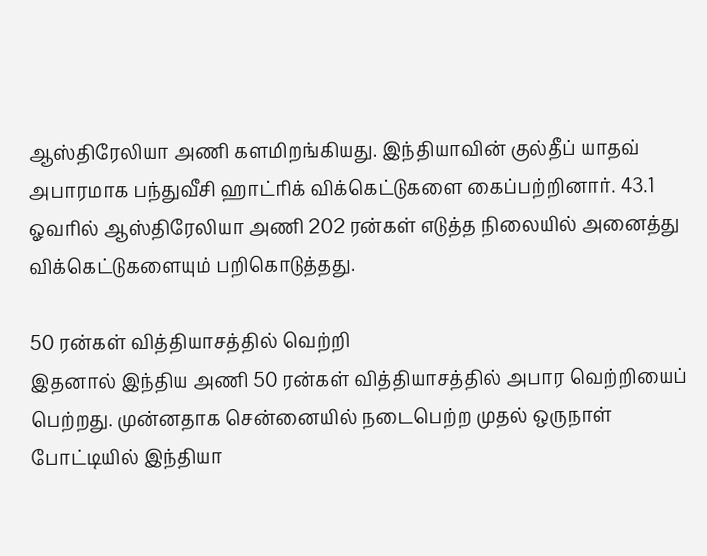ஆஸ்திரேலியா அணி களமிறங்கியது. இந்தியாவின் குல்தீப் யாதவ் அபாரமாக பந்துவீசி ஹாட்ரிக் விக்கெட்டுகளை கைப்பற்றினார். 43.1 ஓவரில் ஆஸ்திரேலியா அணி 202 ரன்கள் எடுத்த நிலையில் அனைத்து விக்கெட்டுகளையும் பறிகொடுத்தது.

50 ரன்கள் வித்தியாசத்தில் வெற்றி
இதனால் இந்திய அணி 50 ரன்கள் வித்தியாசத்தில் அபார வெற்றியைப் பெற்றது. முன்னதாக சென்னையில் நடைபெற்ற முதல் ஒருநாள் போட்டியில் இந்தியா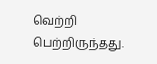வெற்றி பெற்றிருந்தது.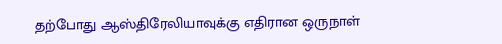தற்போது ஆஸ்திரேலியாவுக்கு எதிரான ஒருநாள்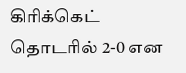கிரிக்கெட் தொடரில் 2-0 என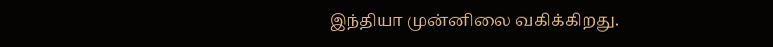இந்தியா முன்னிலை வகிக்கிறது.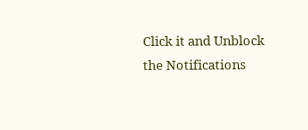Click it and Unblock the Notifications